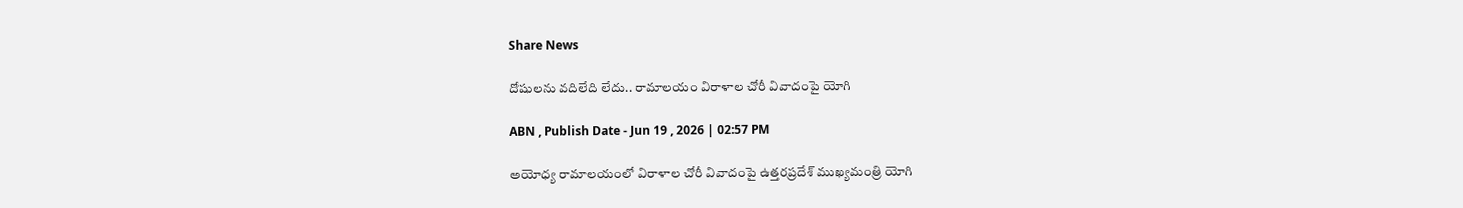Share News

దోషులను వదిలేది లేదు.. రామాలయం విరాళాల చోరీ వివాదంపై యోగి

ABN , Publish Date - Jun 19 , 2026 | 02:57 PM

అయోధ్య రామాలయంలో విరాళాల చోరీ వివాదంపై ఉత్తరప్రదేశ్ ముఖ్యమంత్రి యోగి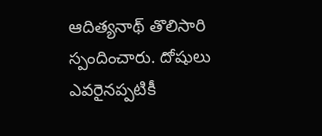ఆదిత్యనాథ్ తొలిసారి స్పందించారు. దోషులు ఎవరైనప్పటికీ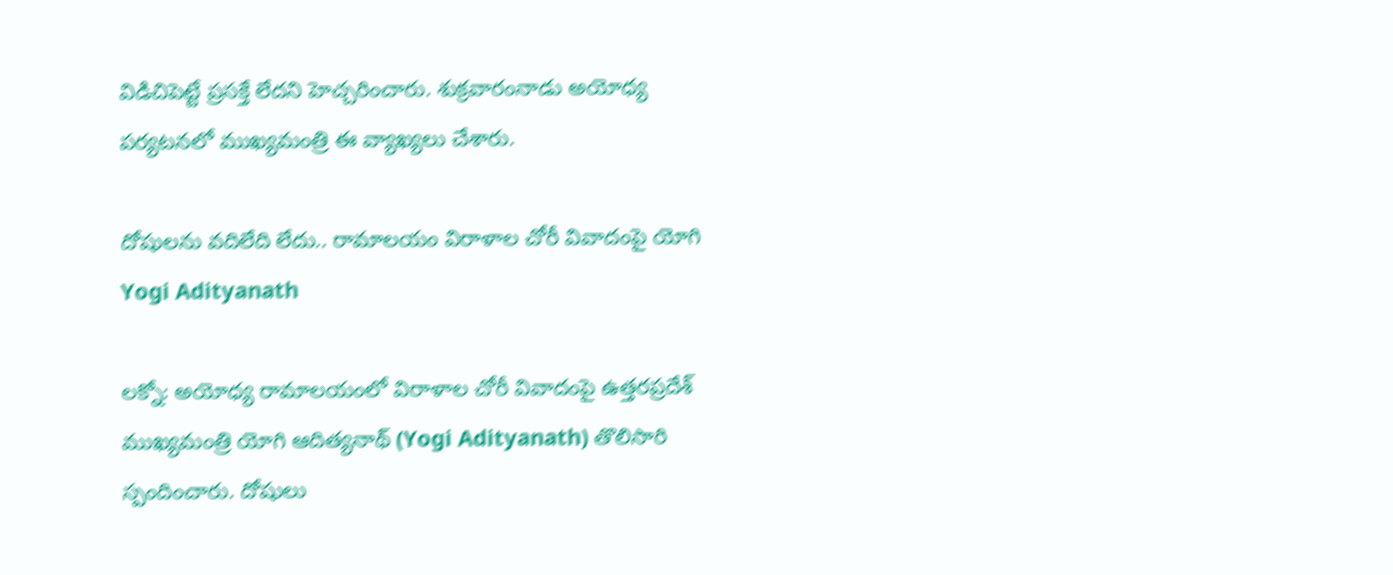విడిచిపెట్టే ప్రసక్తే లేదని హెచ్చరించారు. శుక్రవారంనాడు అయోధ్య పర్యటనలో ముఖ్యమంత్రి ఈ వ్యాఖ్యలు చేశారు.

దోషులను వదిలేది లేదు.. రామాలయం విరాళాల చోరీ వివాదంపై యోగి
Yogi Adityanath

లక్నో: అయోధ్య రామాలయంలో విరాళాల చోరీ వివాదంపై ఉత్తరప్రదేశ్ ముఖ్యమంత్రి యోగి ఆదిత్యనాథ్ (Yogi Adityanath) తొలిసారి స్పందించారు. దోషులు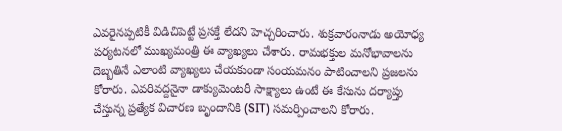ఎవరైనప్పటికీ విడిచిపెట్టే ప్రసక్తే లేదని హెచ్చరించారు. శుక్రవారంనాడు అయోధ్య పర్యటనలో ముఖ్యమంత్రి ఈ వ్యాఖ్యలు చేశారు. రామభక్తుల మనోభావాలను దెబ్బతినే ఎలాంటి వ్యాఖ్యలు చేయకుండా సంయమనం పాటించాలని ప్రజలను కోరారు. ఎవరివద్దనైనా డాక్యుమెంటరీ సాక్ష్యాలు ఉంటే ఈ కేసును దర్యాప్తు చేస్తున్న ప్రత్యేక విచారణ బృందానికి (SIT) సమర్పించాలని కోరారు.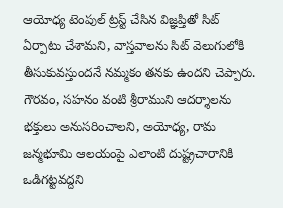ఆయోధ్య టెంపుల్ ట్రస్ట్ చేసిన విజ్ఞప్తితో సిట్ ఏర్పాటు చేశామని, వాస్తవాలను సిట్ వెలుగులోకి తీసుకువస్తుందనే నమ్మకం తనకు ఉందని చెప్పారు. గౌరవం, సహనం వంటి శ్రీరాముని ఆదర్శాలను భక్తులు అనుసరించాలని, అయోధ్య, రామ జన్మభూమి ఆలయంపై ఎలాంటి దుష్ట్రచారానికి ఒడిగట్టవద్దని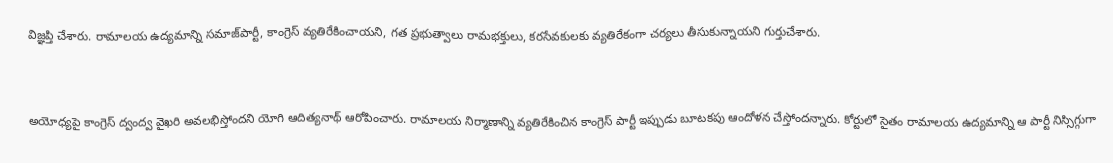విజ్ఞప్తి చేశారు. రామాలయ ఉద్యమాన్ని సమాజ్‌పార్టీ, కాంగ్రెస్ వ్యతిరేకించాయని, గత ప్రభుత్వాలు రామభక్తులు, కరసేవకులకు వ్యతిరేకంగా చర్యలు తీసుకున్నాయని గుర్తుచేశారు.


అయోధ్యపై కాంగ్రెస్ ద్వంద్వ వైఖరి అవలభిస్తోందని యోగి ఆదిత్యనాథ్ ఆరోపించారు. రామాలయ నిర్మాణాన్ని వ్యతిరేకించిన కాంగ్రెస్ పార్టీ ఇప్పుడు బూటకపు ఆందోళన చేస్తోందన్నారు. కోర్టులో సైతం రామాలయ ఉద్యమాన్ని ఆ పార్టీ నిస్సిగ్గుగా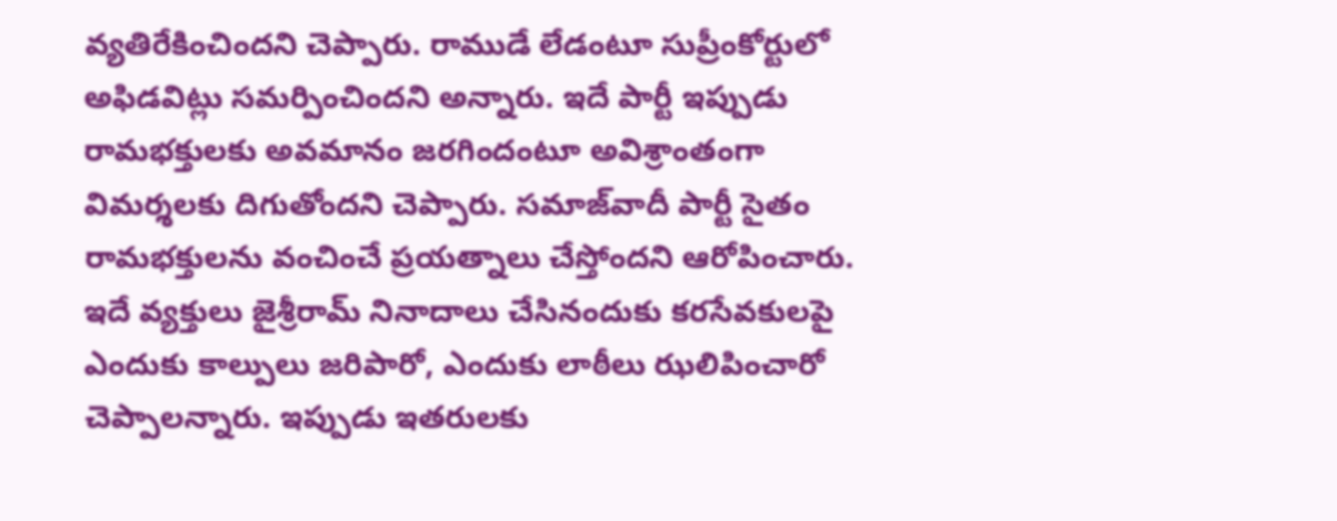వ్యతిరేకించిందని చెప్పారు. రాముడే లేడంటూ సుప్రీంకోర్టులో అఫిడవిట్లు సమర్పించిందని అన్నారు. ఇదే పార్టీ ఇప్పుడు రామభక్తులకు అవమానం జరగిందంటూ అవిశ్రాంతంగా విమర్శలకు దిగుతోందని చెప్పారు. సమాజ్‌వాదీ పార్టీ సైతం రామభక్తులను వంచించే ప్రయత్నాలు చేస్తోందని ఆరోపించారు. ఇదే వ్యక్తులు జైశ్రీరామ్ నినాదాలు చేసినందుకు కరసేవకులపై ఎందుకు కాల్పులు జరిపారో, ఎందుకు లాఠీలు ఝలిపించారో చెప్పాలన్నారు. ఇప్పుడు ఇతరులకు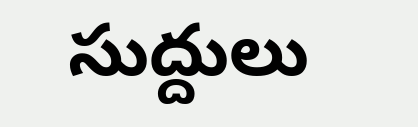సుద్దులు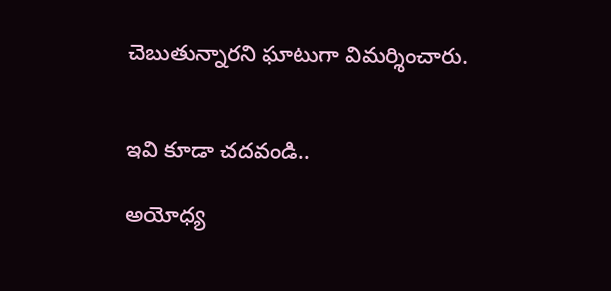చెబుతున్నారని ఘాటుగా విమర్శించారు.


ఇవి కూడా చదవండి..

అయోధ్య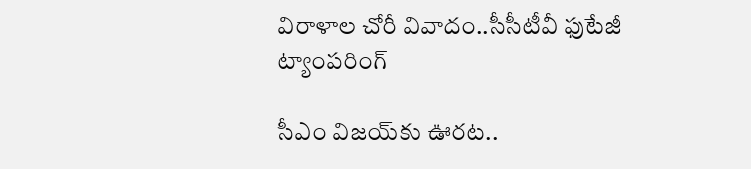విరాళాల చోరీ వివాదం..సీసీటీవీ ఫుటేజీ ట్యాంపరింగ్‌

సీఎం విజయ్‌కు ఊరట..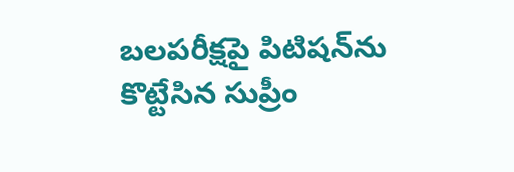బలపరీక్షపై పిటిషన్‌ను కొట్టేసిన సుప్రీం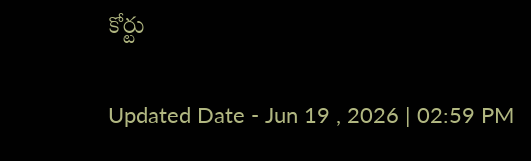కోర్టు

Updated Date - Jun 19 , 2026 | 02:59 PM